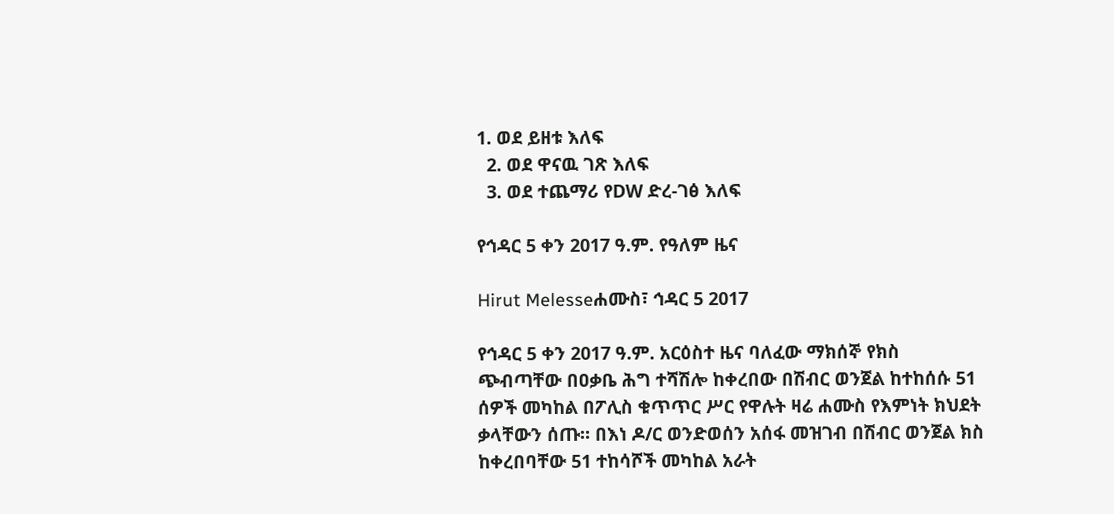1. ወደ ይዘቱ እለፍ
  2. ወደ ዋናዉ ገጽ እለፍ
  3. ወደ ተጨማሪ የDW ድረ-ገፅ እለፍ

የኅዳር 5 ቀን 2017 ዓ.ም. የዓለም ዜና

Hirut Melesseሐሙስ፣ ኅዳር 5 2017

የኅዳር 5 ቀን 2017 ዓ.ም. አርዕስተ ዜና ባለፈው ማክሰኞ የክስ ጭብጣቸው በዐቃቤ ሕግ ተሻሽሎ ከቀረበው በሽብር ወንጀል ከተከሰሱ 51 ሰዎች መካከል በፖሊስ ቁጥጥር ሥር የዋሉት ዛሬ ሐሙስ የእምነት ክህደት ቃላቸውን ሰጡ። በእነ ዶ/ር ወንድወሰን አሰፋ መዝገብ በሽብር ወንጀል ክስ ከቀረበባቸው 51 ተከሳሾች መካከል አራት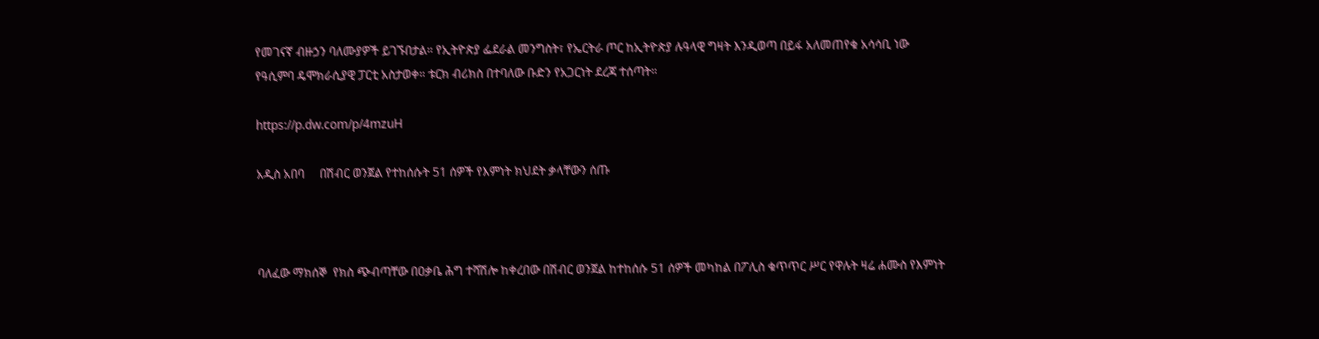የመገናኛ ብዙኃን ባለሙያዎች ይገኙበታል። የኢትዮጵያ ፌደራል መንግስት፣ የኤርትራ ጦር ከኢትዮጵያ ሉዓላዊ ግዛት እንዲወጣ በይፋ አለመጠየቁ አሳሳቢ ነው የዓሲምባ ዴሞክራሲያዊ ፓርቲ አስታወቀ። ቱርክ ብሪክስ በተባለው ቡድን የአጋርነት ደረጃ ተሰጣት።

https://p.dw.com/p/4mzuH

አዲስ አበባ     በሽብር ወንጀል የተከሰሱት 51 ሰዎች የእምነት ክህደት ቃላቸውን ሰጡ



ባለፈው ማክሰኞ  የክስ ጭብጣቸው በዐቃቤ ሕግ ተሻሽሎ ከቀረበው በሽብር ወንጀል ከተከሰሱ 51 ሰዎች መካከል በፖሊስ ቁጥጥር ሥር የዋሉት ዛሬ ሐሙስ የእምነት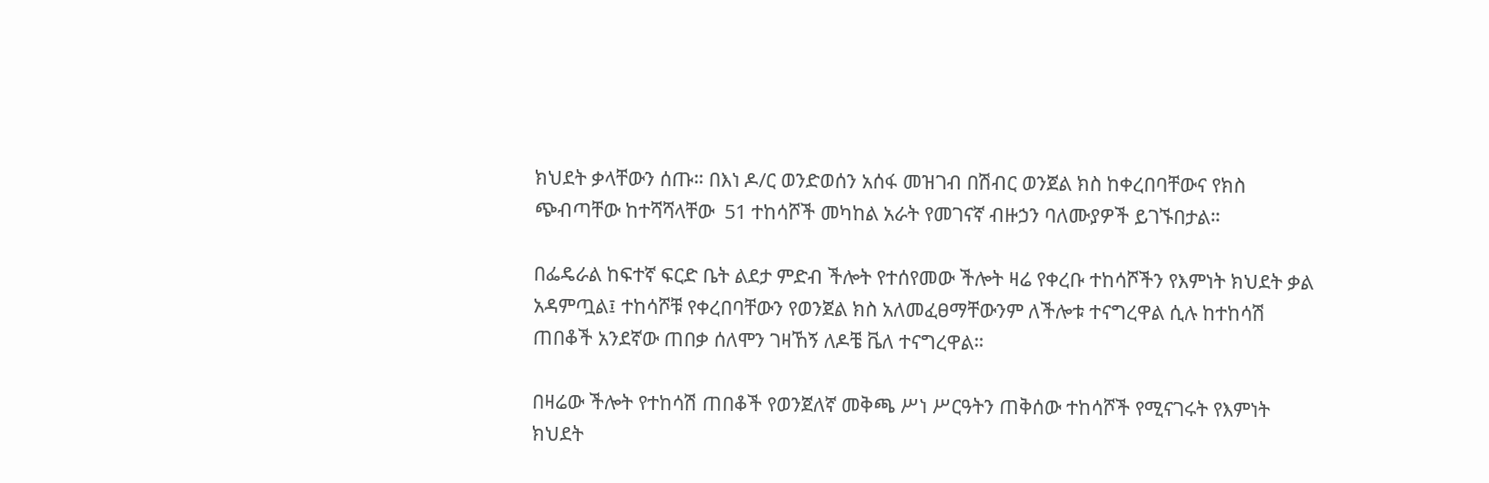ክህደት ቃላቸውን ሰጡ። በእነ ዶ/ር ወንድወሰን አሰፋ መዝገብ በሽብር ወንጀል ክስ ከቀረበባቸውና የክስ ጭብጣቸው ከተሻሻላቸው  51 ተከሳሾች መካከል አራት የመገናኛ ብዙኃን ባለሙያዎች ይገኙበታል።

በፌዴራል ከፍተኛ ፍርድ ቤት ልደታ ምድብ ችሎት የተሰየመው ችሎት ዛሬ የቀረቡ ተከሳሾችን የእምነት ክህደት ቃል አዳምጧል፤ ተከሳሾቹ የቀረበባቸውን የወንጀል ክስ አለመፈፀማቸውንም ለችሎቱ ተናግረዋል ሲሉ ከተከሳሽ ጠበቆች አንደኛው ጠበቃ ሰለሞን ገዛኸኝ ለዶቼ ቬለ ተናግረዋል።

በዛሬው ችሎት የተከሳሽ ጠበቆች የወንጀለኛ መቅጫ ሥነ ሥርዓትን ጠቅሰው ተከሳሾች የሚናገሩት የእምነት ክህደት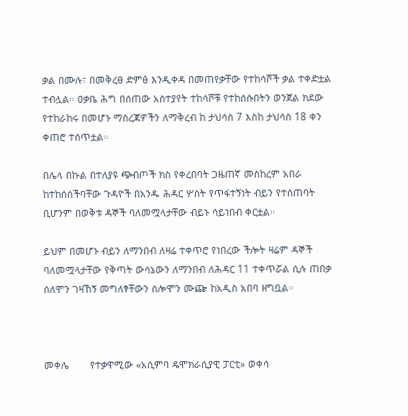ቃል በሙሉ፣ በመቅረፀ ድምፅ እንዲቀዳ በመጠየቃቸው የተከሳሾች ቃል ተቀድቷል ተብሏል። ዐቃቤ ሕግ በሰጠው አስተያየት ተከሳሾቹ የተከሰሱበትን ወንጀል ክደው የተከራከሩ በመሆኑ ማስረጃዎችን ለማቅረብ ከ ታህሳስ 7 እስከ ታህሳስ 18 ቀን ቀጠሮ ተሰጥቷል።

በሌላ በኩል በተለያዩ ጭብጦች ክስ የቀረበባት ጋዜጠኛ መስከረም አበራ ከተከሰሰችባቸው ጉዳዮች በአንዱ ሕዳር ሦስት የጥፋተኝነት ብይን የተሰጠባት ቢሆንም በወቅቱ ዳኞች ባለመሟላታቸው ብይኑ ሳይነበብ ቀርቷል።

ይህም በመሆኑ ብይን ለማንበብ ለዛሬ ተቀጥሮ የነበረው ችሎት ዛሬም ዳኞች ባለመሟላታቸው የቅጣት ውሳኔውን ለማንበብ ለሕዳር 11 ተቀጥሯል ሲሉ ጠበቃ ሰለሞን ገዛኸኝ መግለፃቸውን ሰሎሞን ሙጬ ከአዲስ አበባ ዘግቧል።



መቀሌ       የተቃዋሚው «አሲምባ ዴሞክራሲያዊ ፓርቲ» ወቀሳ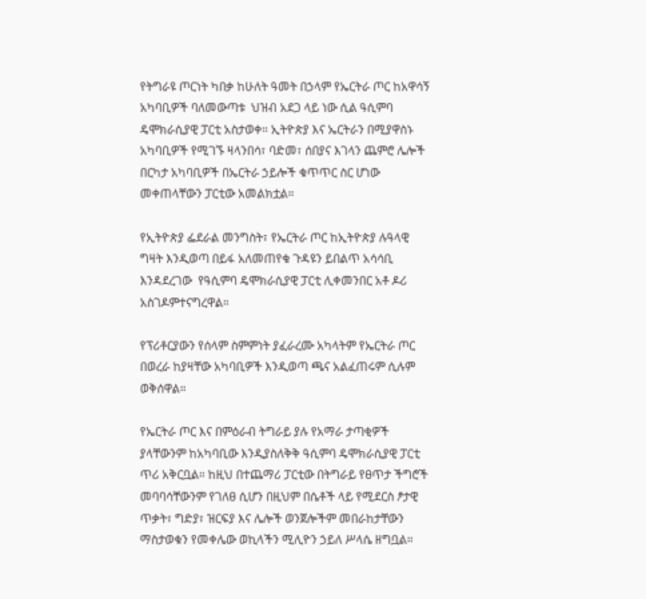የትግራዩ ጦርነት ካበቃ ከሁለት ዓመት በኃላም የኤርትራ ጦር ከአዋሳኝ አካባቢዎች ባለመውጣቱ  ህዝብ አደጋ ላይ ነው ሲል ዓሲምባ ዴሞክራሲያዊ ፓርቲ አስታወቀ። ኢትዮጵያ እና ኤርትራን በሚያዋስኑ አካባቢዎች የሚገኙ ዛላንበሳ፣ ባድመ፣ ሰበያና እገላን ጨምሮ ሌሎች በርካታ አካባቢዎች በኤርትራ ኃይሎች ቁጥጥር ስር ሆነው መቀጠላቸውን ፓርቲው አመልክቷል።

የኢትዮጵያ ፌደራል መንግስት፣ የኤርትራ ጦር ከኢትዮጵያ ሉዓላዊ ግዛት እንዲወጣ በይፋ አለመጠየቁ ጉዳዩን ይበልጥ አሳሳቢ እንዳደረገው  የዓሲምባ ዴሞክራሲያዊ ፓርቲ ሊቀመንበር አቶ ዶሪ አስገዶምተናግረዋል።

የፕሪቶርያውን የሰላም ስምምነት ያፈራረሙ አካላትም የኤርትራ ጦር በወረራ ከያዛቸው አካባቢዎች እንዲወጣ ጫና አልፈጠሩም ሲሉም ወቅሰዋል።

የኤርትራ ጦር እና በምዕራብ ትግራይ ያሉ የአማራ ታጣቂዎች ያላቸውንም ከአካባቢው እንዲያስለቅቅ ዓሲምባ ዴሞክራሲያዊ ፓርቲ ጥሪ አቅርቧል። ከዚህ በተጨማሪ ፓርቲው በትግራይ የፀጥታ ችግሮች መባባሳቸውንም የገለፀ ሲሆን በዚህም በሴቶች ላይ የሚደርስ ፆታዊ ጥቃት፣ ግድያ፣ ዝርፍያ እና ሌሎች ወንጀሎችም መበራከታቸውን ማስታወቁን የመቀሌው ወኪላችን ሚሊዮን ኃይለ ሥላሴ ዘግቧል።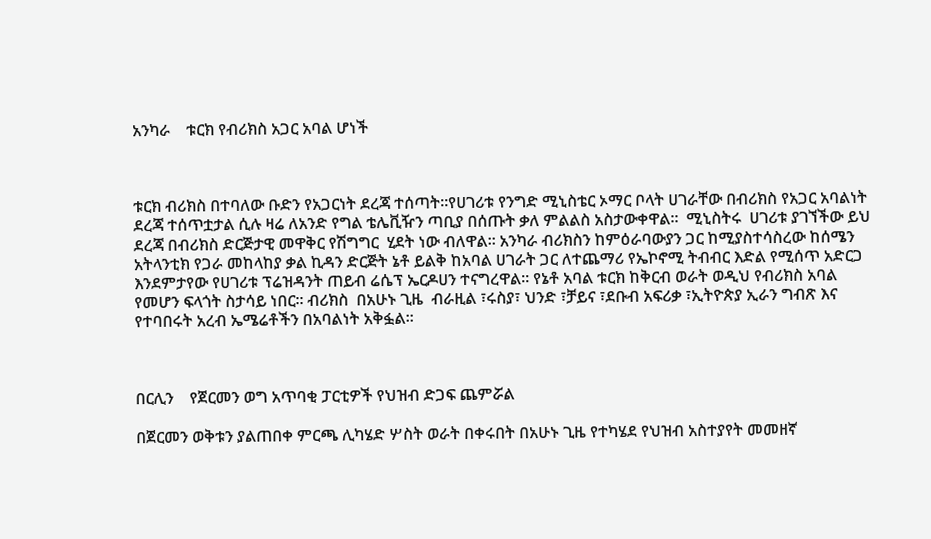አንካራ    ቱርክ የብሪክስ አጋር አባል ሆነች



ቱርክ ብሪክስ በተባለው ቡድን የአጋርነት ደረጃ ተሰጣት።የሀገሪቱ የንግድ ሚኒስቴር ኦማር ቦላት ሀገራቸው በብሪክስ የአጋር አባልነት ደረጃ ተሰጥቷታል ሲሉ ዛሬ ለአንድ የግል ቴሌቪዥን ጣቢያ በሰጡት ቃለ ምልልስ አስታውቀዋል።  ሚኒስትሩ  ሀገሪቱ ያገኘችው ይህ ደረጃ በብሪክስ ድርጅታዊ መዋቅር የሽግግር  ሂደት ነው ብለዋል። አንካራ ብሪክስን ከምዕራባውያን ጋር ከሚያስተሳስረው ከሰሜን አትላንቲክ የጋራ መከላከያ ቃል ኪዳን ድርጅት ኔቶ ይልቅ ከአባል ሀገራት ጋር ለተጨማሪ የኤኮኖሚ ትብብር እድል የሚሰጥ አድርጋ እንደምታየው የሀገሪቱ ፕሬዝዳንት ጠይብ ሬሴፕ ኤርዶሀን ተናግረዋል። የኔቶ አባል ቱርክ ከቅርብ ወራት ወዲህ የብሪክስ አባል የመሆን ፍላጎት ስታሳይ ነበር። ብሪክስ  በአሁኑ ጊዜ  ብራዚል ፣ሩስያ፣ ህንድ ፣ቻይና ፣ደቡብ አፍሪቃ ፣ኢትዮጵያ ኢራን ግብጽ እና የተባበሩት አረብ ኤሜሬቶችን በአባልነት አቅፏል።



በርሊን    የጀርመን ወግ አጥባቂ ፓርቲዎች የህዝብ ድጋፍ ጨምሯል

በጀርመን ወቅቱን ያልጠበቀ ምርጫ ሊካሄድ ሦስት ወራት በቀሩበት በአሁኑ ጊዜ የተካሄደ የህዝብ አስተያየት መመዘኛ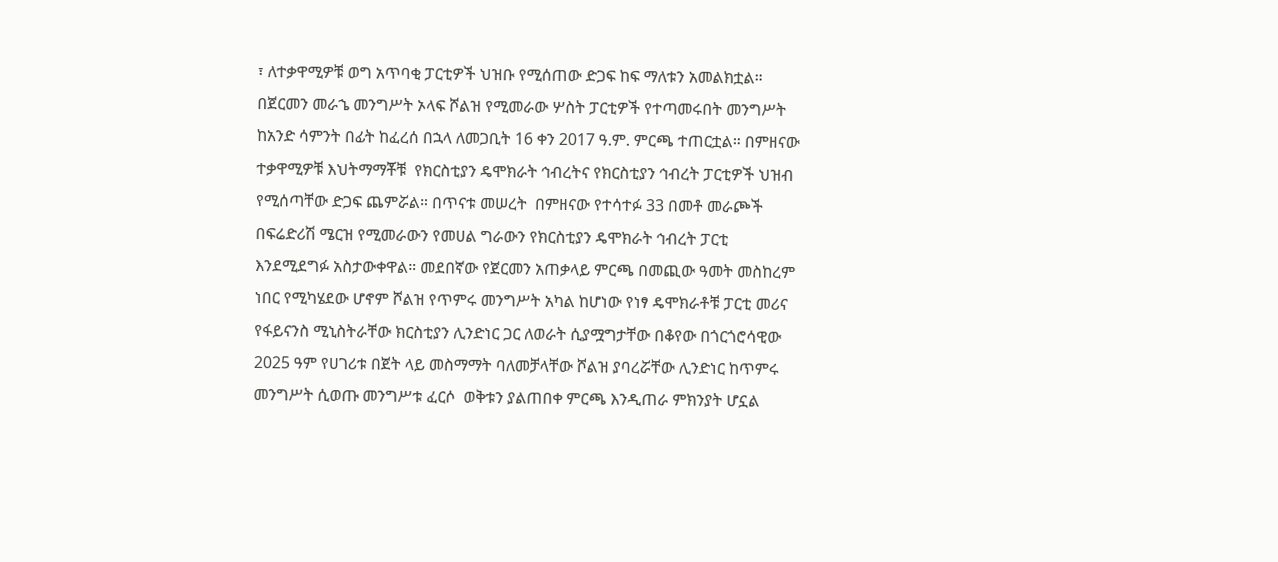፣ ለተቃዋሚዎቹ ወግ አጥባቂ ፓርቲዎች ህዝቡ የሚሰጠው ድጋፍ ከፍ ማለቱን አመልክቷል። በጀርመን መራኄ መንግሥት ኦላፍ ሾልዝ የሚመራው ሦስት ፓርቲዎች የተጣመሩበት መንግሥት ከአንድ ሳምንት በፊት ከፈረሰ በኋላ ለመጋቢት 16 ቀን 2017 ዓ.ም. ምርጫ ተጠርቷል። በምዘናው  ተቃዋሚዎቹ እህትማማቾቹ  የክርስቲያን ዴሞክራት ኅብረትና የክርስቲያን ኅብረት ፓርቲዎች ህዝብ የሚሰጣቸው ድጋፍ ጨምሯል። በጥናቱ መሠረት  በምዘናው የተሳተፉ 33 በመቶ መራጮች በፍሬድሪሽ ሜርዝ የሚመራውን የመሀል ግራውን የክርስቲያን ዴሞክራት ኅብረት ፓርቲ እንደሚደግፉ አስታውቀዋል። መደበኛው የጀርመን አጠቃላይ ምርጫ በመጪው ዓመት መስከረም ነበር የሚካሄደው ሆኖም ሾልዝ የጥምሩ መንግሥት አካል ከሆነው የነፃ ዴሞክራቶቹ ፓርቲ መሪና የፋይናንስ ሚኒስትራቸው ክርስቲያን ሊንድነር ጋር ለወራት ሲያሟግታቸው በቆየው በጎርጎሮሳዊው 2025 ዓም የሀገሪቱ በጀት ላይ መስማማት ባለመቻላቸው ሾልዝ ያባረሯቸው ሊንድነር ከጥምሩ መንግሥት ሲወጡ መንግሥቱ ፈርሶ  ወቅቱን ያልጠበቀ ምርጫ እንዲጠራ ምክንያት ሆኗል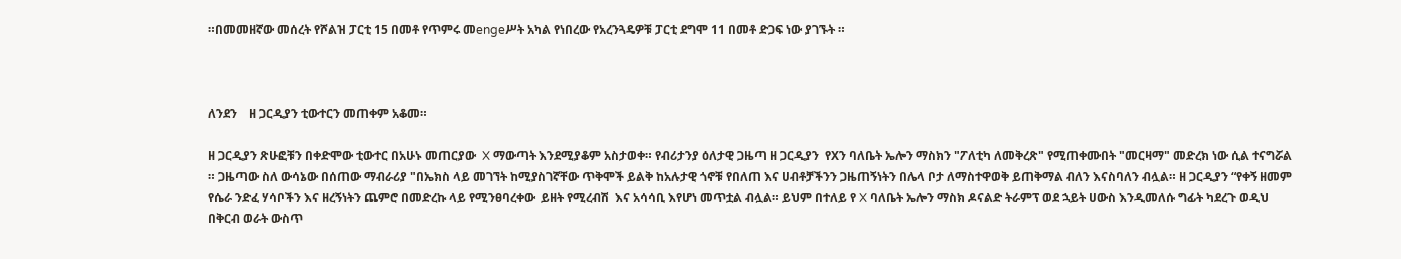።በመመዘኛው መሰረት የሾልዝ ፓርቲ 15 በመቶ የጥምሩ መengeሥት አካል የነበረው የአረንጓዴዎቹ ፓርቲ ደግሞ 11 በመቶ ድጋፍ ነው ያገኙት ።



ለንደን    ዘ ጋርዲያን ቲውተርን መጠቀም አቆመ።

ዘ ጋርዲያን ጽሁፎቹን በቀድሞው ቲውተር በአሁኑ መጠርያው  X ማውጣት እንደሚያቆም አስታወቀ። የብሪታንያ ዕለታዊ ጋዜጣ ዘ ጋርዲያን  የXን ባለቤት ኤሎን ማስክን "ፖለቲካ ለመቅረጽ" የሚጠቀሙበት "መርዛማ" መድረክ ነው ሲል ተናግሯል ። ጋዜጣው ስለ ውሳኔው በሰጠው ማብራሪያ "በኤክስ ላይ መገኘት ከሚያስገኛቸው ጥቅሞች ይልቅ ከአሉታዊ ጎኖቹ የበለጠ እና ሀብቶቻችንን ጋዜጠኝነትን በሌላ ቦታ ለማስተዋወቅ ይጠቅማል ብለን እናስባለን ብሏል። ዘ ጋርዲያን “የቀኝ ዘመም የሴራ ንድፈ ሃሳቦችን እና ዘረኝነትን ጨምሮ በመድረኩ ላይ የሚንፀባረቀው  ይዘት የሚረብሽ  እና አሳሳቢ እየሆነ መጥቷል ብሏል። ይህም በተለይ የ X ባለቤት ኤሎን ማስክ ዶናልድ ትራምፕ ወደ ኋይት ሀውስ እንዲመለሱ ግፊት ካደረጉ ወዲህ  በቅርብ ወራት ውስጥ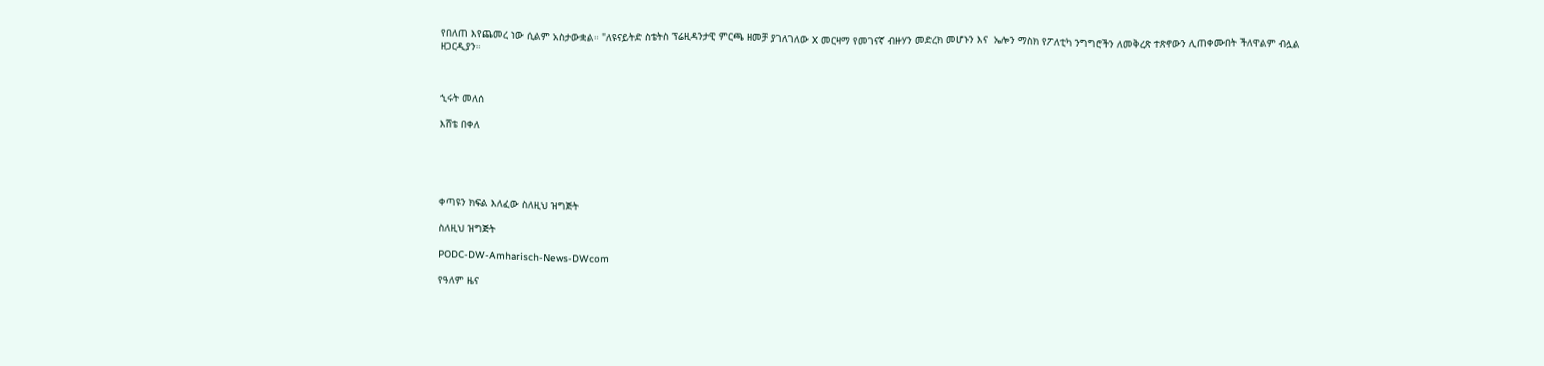የበለጠ እየጨመረ ነው ሲልም አስታውቋል። "ለዩናይትድ ስቴትስ ፕሬዚዳንታዊ ምርጫ ዘመቻ ያገለገለው X መርዛማ የመገናኛ ብዙሃን መድረክ መሆኑን እና  ኤሎን ማስክ የፖለቲካ ንግግሮችን ለመቅረጽ ተጽኖውን ሊጠቀሙበት ችለዋልም ብሏል ዘጋርዲያን።



ኂሩት መለሰ

እሸቴ በቀለ





ቀጣዩን ክፍል እለፈው ስለዚህ ዝግጅት

ስለዚህ ዝግጅት

PODC-DW-Amharisch-News-DWcom

የዓለም ዜና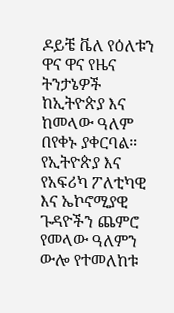ዶይቼ ቬለ የዕለቱን ዋና ዋና የዜና ትንታኔዎች ከኢትዮጵያ እና ከመላው ዓለም በየቀኑ ያቀርባል። የኢትዮጵያ እና የአፍሪካ ፖለቲካዊ እና ኤኮኖሚያዊ ጉዳዮችን ጨምሮ የመላው ዓለምን ውሎ የተመለከቱ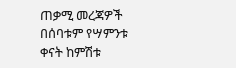ጠቃሚ መረጃዎች በሰባቱም የሣምንቱ ቀናት ከምሽቱ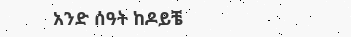አንድ ሰዓት ከዶይቼ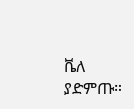ቬለ ያድምጡ።